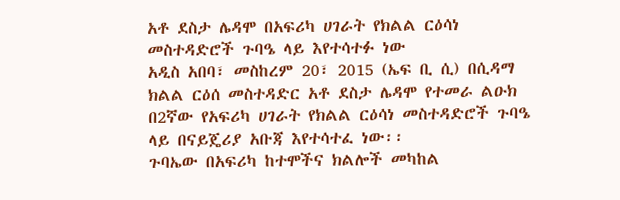አቶ ደስታ ሌዳሞ በአፍሪካ ሀገራት የክልል ርዕሳነ መስተዳድሮች ጉባዔ ላይ እየተሳተፉ ነው
አዲስ አበባ፣ መስከረም 20፣ 2015 (ኤፍ ቢ ሲ) በሲዳማ ክልል ርዕሰ መስተዳድር አቶ ደስታ ሌዳሞ የተመራ ልዑክ በ2ኛው የአፍሪካ ሀገራት የክልል ርዕሳነ መስተዳድሮች ጉባዔ ላይ በናይጄሪያ አቡጃ እየተሳተፈ ነው፡፡
ጉባኤው በአፍሪካ ከተሞችና ክልሎች መካከል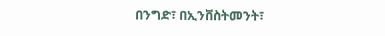በንግድ፣ በኢንቨስትመንት፣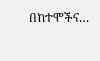በከተሞችና…